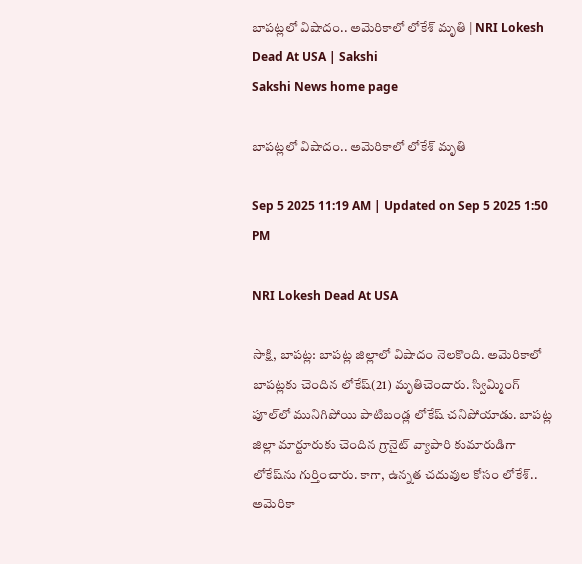బాపట్లలో విషాదం.. అమెరికాలో లోకేశ్‌ మృతి | NRI Lokesh Dead At USA | Sakshi
Sakshi News home page

బాపట్లలో విషాదం.. అమెరికాలో లోకేశ్‌ మృతి

Sep 5 2025 11:19 AM | Updated on Sep 5 2025 1:50 PM

NRI Lokesh Dead At USA

సాక్షి, బాపట్ల: బాపట్ల జిల్లాలో విషాదం నెలకొంది. అమెరికాలో బాపట్లకు చెందిన లోకేష్‌(21) మృతిచెందారు. స్విమ్మింగ్‌ పూల్‌లో మునిగిపోయి పాటిబండ్ల లోకేష్‌ చనిపోయాడు. బాపట్ల జిల్లా మార్టూరుకు చెందిన గ్రానైట్ వ్యాపారి కుమారుడిగా లోకేష్‌ను గుర్తించారు. కాగా, ఉన్నత చదువుల కోసం లోకేశ్‌.. అమెరికా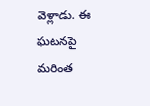వెళ్లాడు. ఈ ఘటనపై మరింత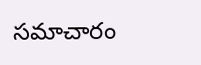సమాచారం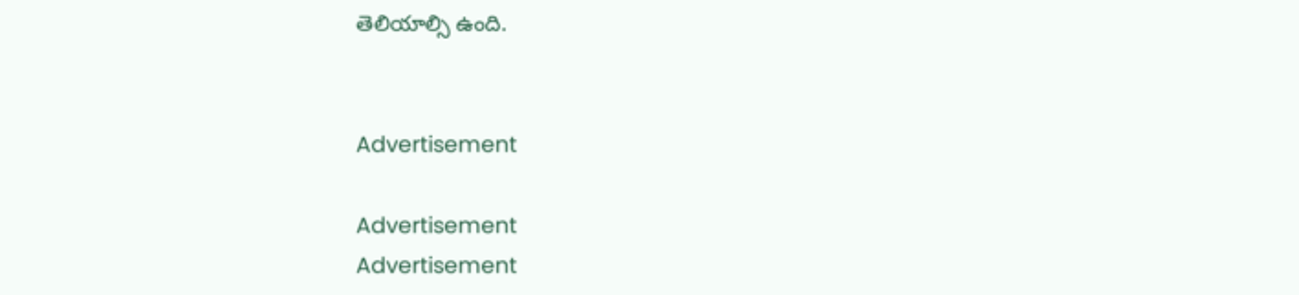తెలియాల్సి ఉంది.


Advertisement

Advertisement
Advertisement